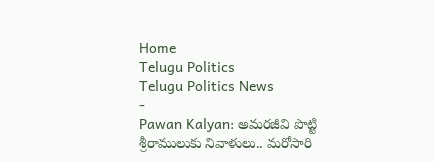Home
Telugu Politics
Telugu Politics News
-
Pawan Kalyan: అమరజీవి పొట్టి శ్రీరాములుకు నివాళులు.. మరోసారి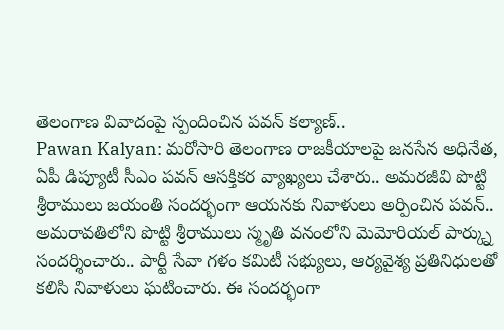తెలంగాణ వివాదంపై స్పందించిన పవన్ కల్యాణ్..
Pawan Kalyan: మరోసారి తెలంగాణ రాజకీయాలపై జనసేన అధినేత, ఏపీ డిప్యూటీ సీఎం పవన్ ఆసక్తికర వ్యాఖ్యలు చేశారు.. అమరజీవి పొట్టి శ్రీరాములు జయంతి సందర్భంగా ఆయనకు నివాళులు అర్పించిన పవన్.. అమరావతిలోని పొట్టి శ్రీరాములు స్మృతి వనంలోని మెమోరియల్ పార్క్ను సందర్శించారు.. పార్టీ సేవా గళం కమిటీ సభ్యులు, ఆర్యవైశ్య ప్రతినిధులతో కలిసి నివాళులు ఘటించారు. ఈ సందర్భంగా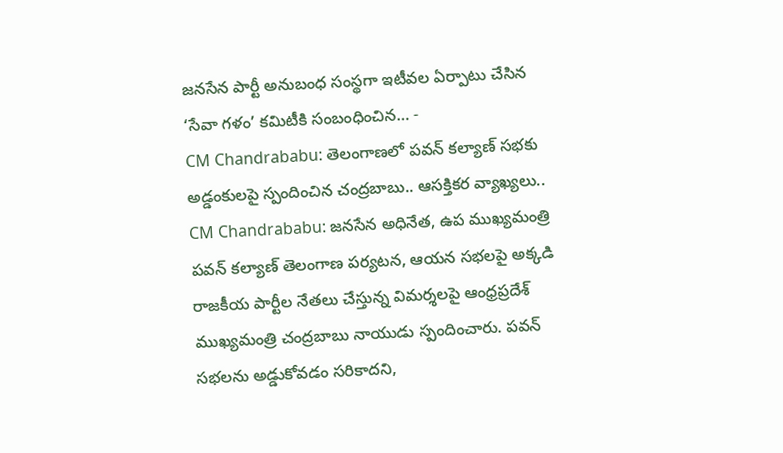జనసేన పార్టీ అనుబంధ సంస్థగా ఇటీవల ఏర్పాటు చేసిన ‘సేవా గళం’ కమిటీకి సంబంధించిన… -
CM Chandrababu: తెలంగాణలో పవన్ కల్యాణ్ సభకు అడ్డంకులపై స్పందించిన చంద్రబాబు.. ఆసక్తికర వ్యాఖ్యలు..
CM Chandrababu: జనసేన అధినేత, ఉప ముఖ్యమంత్రి పవన్ కల్యాణ్ తెలంగాణ పర్యటన, ఆయన సభలపై అక్కడి రాజకీయ పార్టీల నేతలు చేస్తున్న విమర్శలపై ఆంధ్రప్రదేశ్ ముఖ్యమంత్రి చంద్రబాబు నాయుడు స్పందించారు. పవన్ సభలను అడ్డుకోవడం సరికాదని,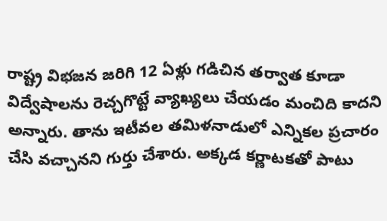రాష్ట్ర విభజన జరిగి 12 ఏళ్లు గడిచిన తర్వాత కూడా విద్వేషాలను రెచ్చగొట్టే వ్యాఖ్యలు చేయడం మంచిది కాదని అన్నారు. తాను ఇటీవల తమిళనాడులో ఎన్నికల ప్రచారం చేసి వచ్చానని గుర్తు చేశారు. అక్కడ కర్ణాటకతో పాటు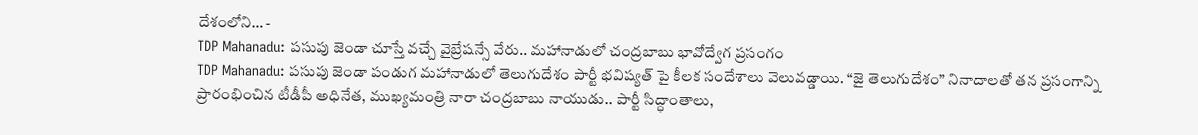దేశంలోని… -
TDP Mahanadu: పసుపు జెండా చూస్తే వచ్చే వైబ్రేషన్సే వేరు.. మహానాడులో చంద్రబాబు భావోద్వేగ ప్రసంగం
TDP Mahanadu: పసుపు జెండా పండుగ మహానాడులో తెలుగుదేశం పార్టీ భవిష్యత్ పై కీలక సందేశాలు వెలువడ్డాయి. “జై తెలుగుదేశం” నినాదాలతో తన ప్రసంగాన్ని ప్రారంభించిన టీడీపీ అధినేత, ముఖ్యమంత్రి నారా చంద్రబాబు నాయుడు.. పార్టీ సిద్ధాంతాలు,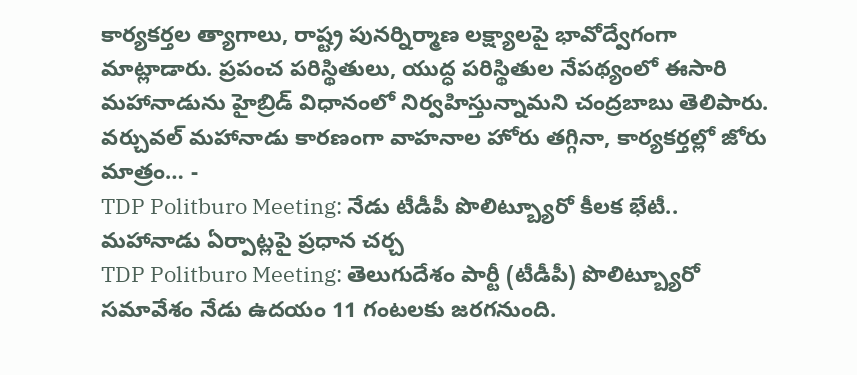కార్యకర్తల త్యాగాలు, రాష్ట్ర పునర్నిర్మాణ లక్ష్యాలపై భావోద్వేగంగా మాట్లాడారు. ప్రపంచ పరిస్థితులు, యుద్ధ పరిస్థితుల నేపథ్యంలో ఈసారి మహానాడును హైబ్రిడ్ విధానంలో నిర్వహిస్తున్నామని చంద్రబాబు తెలిపారు. వర్చువల్ మహానాడు కారణంగా వాహనాల హోరు తగ్గినా, కార్యకర్తల్లో జోరు మాత్రం… -
TDP Politburo Meeting: నేడు టీడీపీ పొలిట్బ్యూరో కీలక భేటీ.. మహానాడు ఏర్పాట్లపై ప్రధాన చర్చ
TDP Politburo Meeting: తెలుగుదేశం పార్టీ (టీడీపీ) పొలిట్బ్యూరో సమావేశం నేడు ఉదయం 11 గంటలకు జరగనుంది.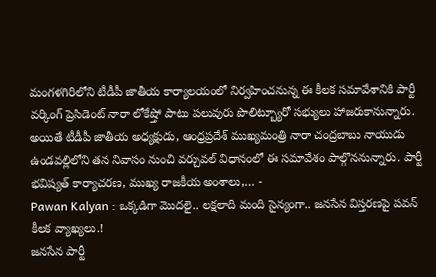మంగళగిరిలోని టీడీపీ జాతీయ కార్యాలయంలో నిర్వహించనున్న ఈ కీలక సమావేశానికి పార్టీ వర్కింగ్ ప్రెసిడెంట్ నారా లోకేష్తో పాటు పలువురు పొలిట్బ్యూరో సభ్యులు హాజరుకానున్నారు. అయితే టీడీపీ జాతీయ అధ్యక్షుడు, ఆంధ్రప్రదేశ్ ముఖ్యమంత్రి నారా చంద్రబాబు నాయుడు ఉండవల్లిలోని తన నివాసం నుంచి వర్చువల్ విధానంలో ఈ సమావేశం పాల్గొననున్నారు. పార్టీ భవిష్యత్ కార్యాచరణ, ముఖ్య రాజకీయ అంశాలు,… -
Pawan Kalyan : ఒక్కడిగా మొదలై.. లక్షలాది మంది సైన్యంగా.. జనసేన విస్తరణపై పవన్ కీలక వ్యాఖ్యలు.!
జనసేన పార్టీ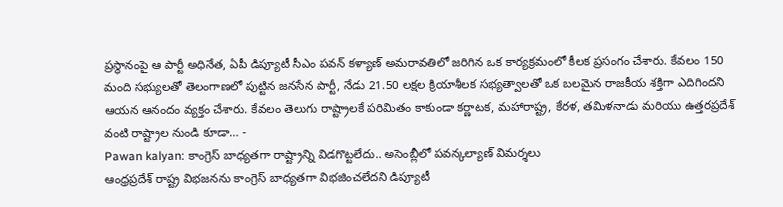ప్రస్థానంపై ఆ పార్టీ అధినేత, ఏపీ డిప్యూటీ సీఎం పవన్ కళ్యాణ్ అమరావతిలో జరిగిన ఒక కార్యక్రమంలో కీలక ప్రసంగం చేశారు. కేవలం 150 మంది సభ్యులతో తెలంగాణలో పుట్టిన జనసేన పార్టీ, నేడు 21.50 లక్షల క్రియాశీలక సభ్యత్వాలతో ఒక బలమైన రాజకీయ శక్తిగా ఎదిగిందని ఆయన ఆనందం వ్యక్తం చేశారు. కేవలం తెలుగు రాష్ట్రాలకే పరిమితం కాకుండా కర్ణాటక, మహారాష్ట్ర, కేరళ, తమిళనాడు మరియు ఉత్తరప్రదేశ్ వంటి రాష్ట్రాల నుండి కూడా… -
Pawan kalyan: కాంగ్రెస్ బాధ్యతగా రాష్ట్రాన్ని విడగొట్టలేదు.. అసెంబ్లీలో పవన్కల్యాణ్ విమర్శలు
ఆంధ్రప్రదేశ్ రాష్ట్ర విభజనను కాంగ్రెస్ బాధ్యతగా విభజించలేదని డిప్యూటీ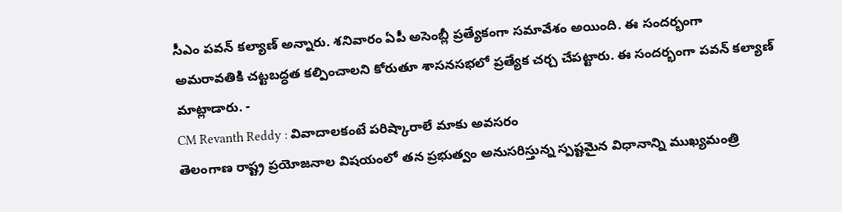సీఎం పవన్ కల్యాణ్ అన్నారు. శనివారం ఏపీ అసెంబ్లీ ప్రత్యేకంగా సమావేశం అయింది. ఈ సందర్భంగా అమరావతికి చట్టబద్ధత కల్పించాలని కోరుతూ శాసనసభలో ప్రత్యేక చర్చ చేపట్టారు. ఈ సందర్భంగా పవన్ కల్యాణ్ మాట్లాడారు. -
CM Revanth Reddy : వివాదాలకంటే పరిష్కారాలే మాకు అవసరం
తెలంగాణ రాష్ట్ర ప్రయోజనాల విషయంలో తన ప్రభుత్వం అనుసరిస్తున్న స్పష్టమైన విధానాన్ని ముఖ్యమంత్రి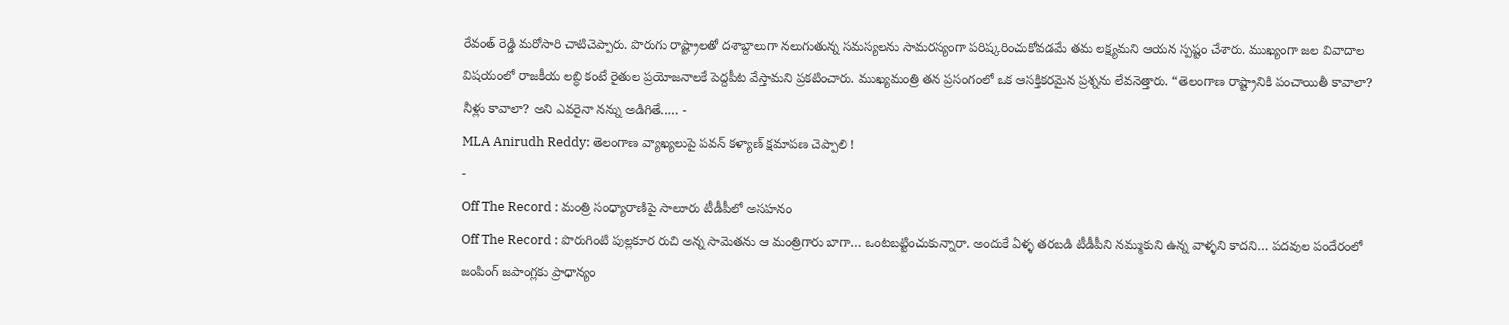రేవంత్ రెడ్డి మరోసారి చాటిచెప్పారు. పొరుగు రాష్ట్రాలతో దశాబ్దాలుగా నలుగుతున్న సమస్యలను సామరస్యంగా పరిష్కరించుకోవడమే తమ లక్ష్యమని ఆయన స్పష్టం చేశారు. ముఖ్యంగా జల వివాదాల విషయంలో రాజకీయ లబ్ధి కంటే రైతుల ప్రయోజనాలకే పెద్దపీట వేస్తామని ప్రకటించారు. ముఖ్యమంత్రి తన ప్రసంగంలో ఒక ఆసక్తికరమైన ప్రశ్నను లేవనెత్తారు. “తెలంగాణ రాష్ట్రానికి పంచాయితీ కావాలా? నీళ్లు కావాలా? అని ఎవరైనా నన్ను అడిగితే..… -
MLA Anirudh Reddy: తెలంగాణ వ్యాఖ్యలుపై పవన్ కళ్యాణ్ క్షమాపణ చెప్పాలి !
-
Off The Record : మంత్రి సంధ్యారాణిపై సాలూరు టీడీపీలో అసహనం
Off The Record : పొరుగింటి పుల్లకూర రుచి అన్న సామెతను ఆ మంత్రిగారు బాగా… ఒంటబట్టించుకున్నారా. అందుకే ఏళ్ళ తరబడి టీడీపీని నమ్ముకుని ఉన్న వాళ్ళని కాదని… పదవుల పందేరంలో జంపింగ్ జపాంగ్లకు ప్రాధాన్యం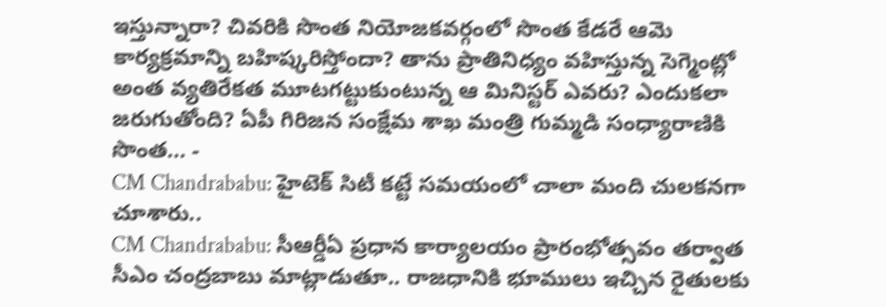ఇస్తున్నారా? చివరికి సొంత నియోజకవర్గంలో సొంత కేడరే ఆమె కార్యక్రమాన్ని బహిష్కరిస్తోందా? తాను ప్రాతినిధ్యం వహిస్తున్న సెగ్మెంట్లో అంత వ్యతిరేకత మూటగట్టుకుంటున్న ఆ మినిస్టర్ ఎవరు? ఎందుకలా జరుగుతోంది? ఏపీ గిరిజన సంక్షేమ శాఖ మంత్రి గుమ్మడి సంధ్యారాణికి సొంత… -
CM Chandrababu: హైటెక్ సిటీ కట్టే సమయంలో చాలా మంది చులకనగా చూశారు..
CM Chandrababu: సీఆర్డీఏ ప్రధాన కార్యాలయం ప్రారంభోత్సవం తర్వాత సీఎం చంద్రబాబు మాట్లాడుతూ.. రాజధానికి భూములు ఇచ్చిన రైతులకు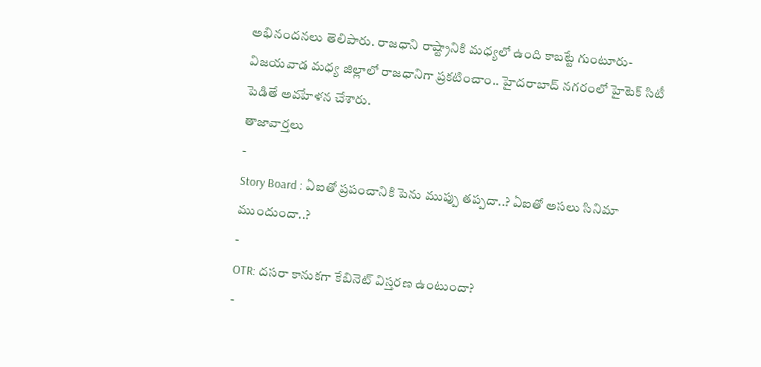అభినందనలు తెలిపారు. రాజధాని రాష్ట్రానికి మధ్యలో ఉంది కాబట్టే గుంటూరు- విజయవాడ మధ్య జిల్లాలో రాజధానిగా ప్రకటించాం.. హైదరాబాద్ నగరంలో హైటెక్ సిటీ పెడితే అవహేళన చేశారు.
తాజావార్తలు
-
Story Board : ఏఐతో ప్రపంచానికి పెను ముప్పు తప్పదా..? ఏఐతో అసలు సినిమా ముందుందా..?
-
OTR: దసరా కానుకగా కేబినెట్ విస్తరణ ఉంటుందా?
-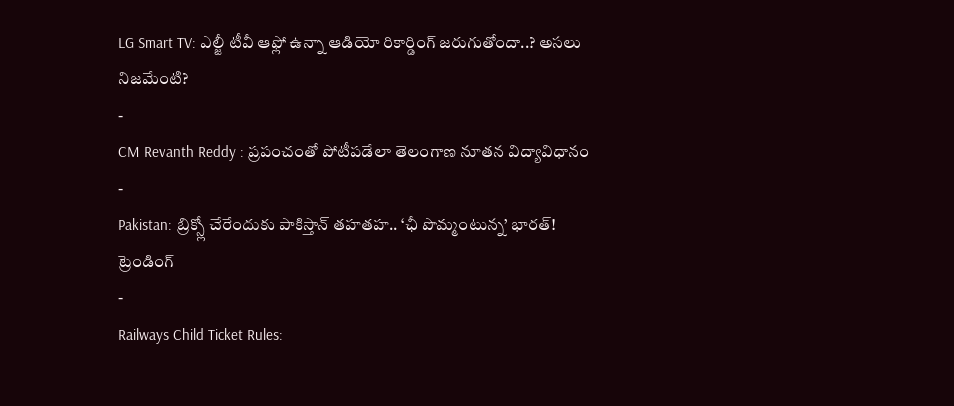LG Smart TV: ఎల్జీ టీవీ ఆఫ్లో ఉన్నా ఆడియో రికార్డింగ్ జరుగుతోందా..? అసలు నిజమేంటి?
-
CM Revanth Reddy : ప్రపంచంతో పోటీపడేలా తెలంగాణ నూతన విద్యావిధానం
-
Pakistan: బ్రిక్స్లో చేరేందుకు పాకిస్తాన్ తహతహ.. ‘ఛీ పొమ్మంటున్న’ భారత్!
ట్రెండింగ్
-
Railways Child Ticket Rules: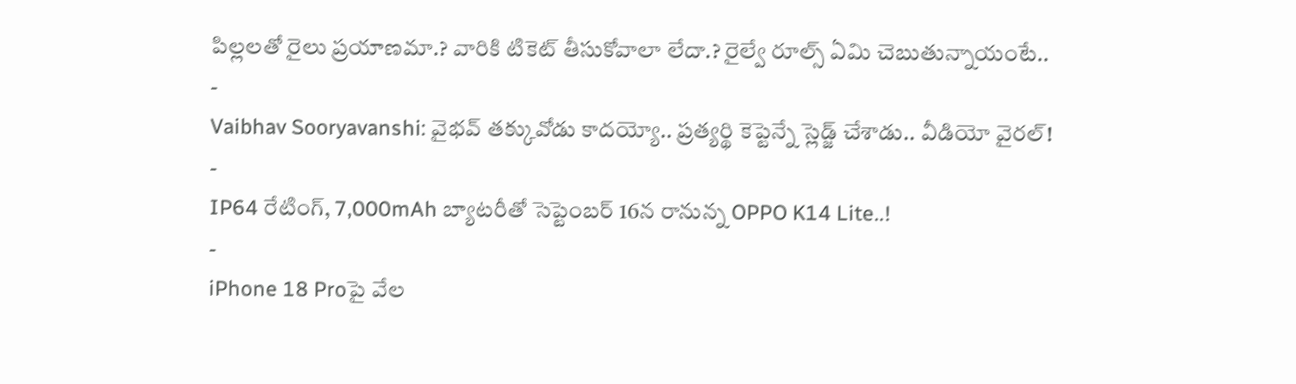పిల్లలతో రైలు ప్రయాణమా.? వారికి టికెట్ తీసుకోవాలా లేదా.? రైల్వే రూల్స్ ఏమి చెబుతున్నాయంటే..
-
Vaibhav Sooryavanshi: వైభవ్ తక్కువోడు కాదయ్యో.. ప్రత్యర్థి కెప్టెన్నే స్లెడ్జ్ చేశాడు.. వీడియో వైరల్!
-
IP64 రేటింగ్, 7,000mAh బ్యాటరీతో సెప్టెంబర్ 16న రానున్న OPPO K14 Lite..!
-
iPhone 18 Proపై వేల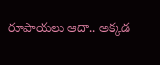రూపాయలు ఆదా.. అక్కడ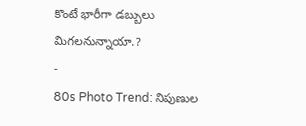కొంటే భారీగా డబ్బులు మిగలనున్నాయా.?
-
80s Photo Trend: నిపుణుల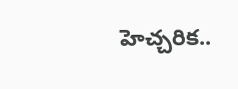హెచ్చరిక..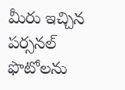మీరు ఇచ్చిన పర్సనల్ ఫొటోలను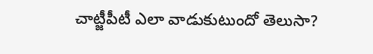చాట్జీపీటీ ఎలా వాడుకుటుందో తెలుసా?